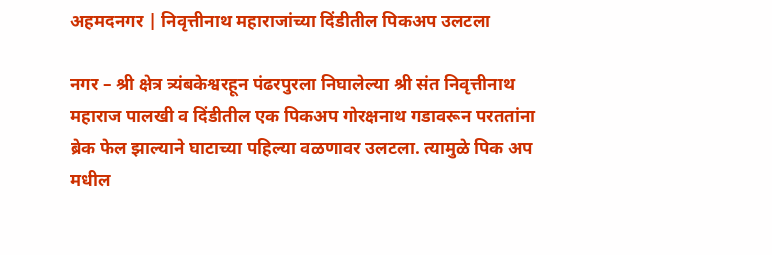अहमदनगर | निवृत्तीनाथ महाराजांच्या दिंडीतील पिकअप उलटला

नगर – श्री क्षेत्र त्र्यंबकेश्वरहून पंढरपुरला निघालेल्या श्री संत निवृत्तीनाथ महाराज पालखी व दिंडीतील एक पिकअप गोरक्षनाथ गडावरून परततांना ब्रेक फेल झाल्याने घाटाच्या पहिल्या वळणावर उलटला. त्यामुळे पिक अप मधील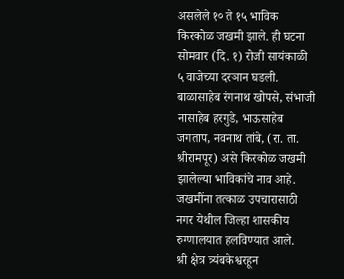असलेले १० ते १५ भाविक किरकोळ जखमी झाले. ही घटना सोमवार (दि. १) रोजी सायंकाळी ५ वाजेच्या दरञान घडली.
बाळासाहेब रंगनाथ खोपसे, संभाजी नासाहेब हरगुडे, भाऊसाहेब जगताप, नवनाथ तांबे, (रा. ता. श्रीरामपूर) असे किरकोळ जखमी झालेल्या भाविकांचे नाव आहे. जखमींना तत्काळ उपचारासाठी नगर येथील जिल्हा शासकीय रुग्णालयात हलविण्यात आले.
श्री क्षेत्र त्र्यंबकेश्वरहून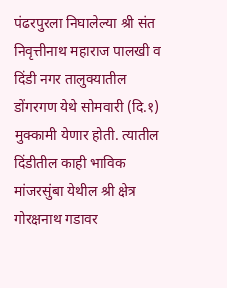पंढरपुरला निघालेल्या श्री संत निवृत्तीनाथ महाराज पालखी व दिंडी नगर तालुक्यातील डोंगरगण येथे सोमवारी (दि.१) मुक्कामी येणार होती. त्यातील दिंडीतील काही भाविक मांजरसुंबा येथील श्री क्षेत्र गोरक्षनाथ गडावर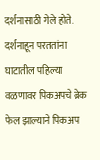दर्शनासाठी गेले होते. दर्शनाहून परततांना घाटातील पहिल्या वळणावर पिकअपचे ब्रेक फेल झाल्याने पिकअप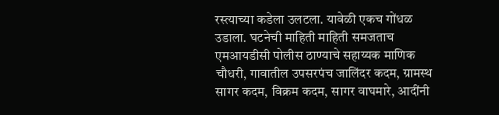रस्त्याच्या कडेला उलटला. यावेळी एकच गोंधळ उडाला. घटनेची माहिती माहिती समजताच एमआयडीसी पोलीस ठाण्याचे सहाय्यक माणिक चौधरी, गावातील उपसरपंच जालिंदर कदम, ग्रामस्थ सागर कदम, विक्रम कदम, सागर वाघमारे, आदींनी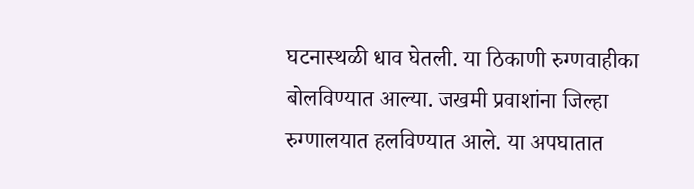घटनास्थळी धाव घेतली. या ठिकाणी रुग्णवाहीका बोलविण्यात आल्या. जखमी प्रवाशांना जिल्हा रुग्णालयात हलविण्यात आले. या अपघातात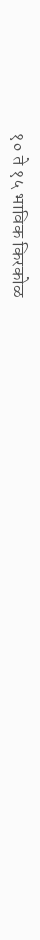१० ते १५ भाविक किरकोळ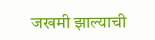जखमी झाल्याची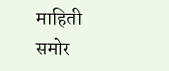माहिती समोर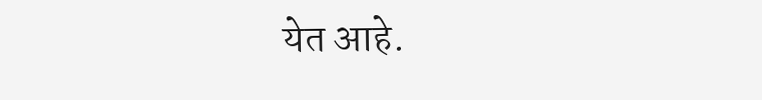येत आहे.